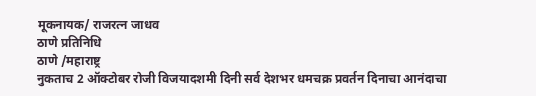मूकनायक/ राजरत्न जाधव
ठाणे प्रतिनिधि
ठाणे /महाराष्ट्र
नुकताच 2 ऑक्टोबर रोजी विजयादशमी दिनी सर्व देशभर धमचक्र प्रवर्तन दिनाचा आनंदाचा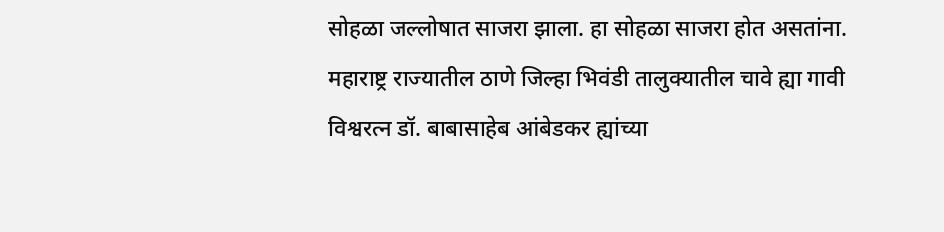सोहळा जल्लोषात साजरा झाला. हा सोहळा साजरा होत असतांना. महाराष्ट्र राज्यातील ठाणे जिल्हा भिवंडी तालुक्यातील चावे ह्या गावी विश्वरत्न डॉ. बाबासाहेब आंबेडकर ह्यांच्या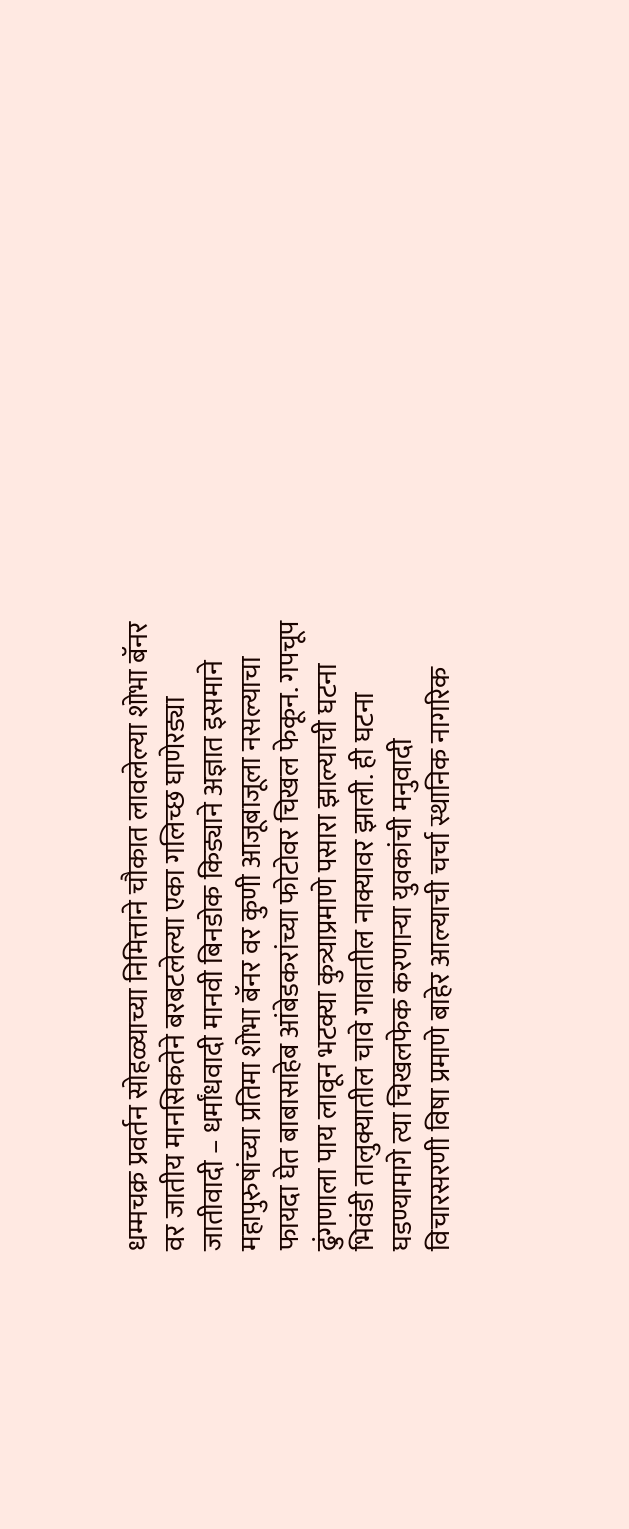धम्मचक्र प्रवर्तन सोहळ्याच्या निमित्ताने चौकात लावलेल्या शोभा बॅनर वर जातीय मानसिकतेने बरबटलेल्या एका गलिच्छ घाणेरड्या जातीवादी – धर्मांधवादी मानवी बिनडोक किड्याने अज्ञात इसमाने महापुरुषांच्या प्रतिमा शोभा बॅनर वर कुणी आजूबाजूला नसल्याचा फायदा घेत बाबासाहेब आंबेडकरांच्या फोटोवर चिखल फेकून. गपचूप ढुंगणाला पाय लावून भटक्या कुत्र्याप्रमाणे पसारा झाल्याची घटना भिवंडी तालुक्यातील चावे गावातील नाक्यावर झाली. ही घटना घडण्यामागे त्या चिखलफेक करणाऱ्या युवकांची मनुवादी विचारसरणी विषा प्रमाणे बाहेर आल्याची चर्चा स्थानिक नागरिक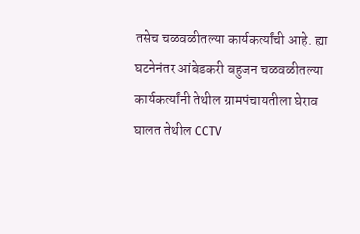तसेच चळवळीतल्या कार्यकर्त्यांची आहे. ह्या घटनेनंतर आंबेडकरी बहुजन चळवळीतल्या कार्यकर्त्यांनी तेथील ग्रामपंचायतीला घेराव घालत तेथील CCTV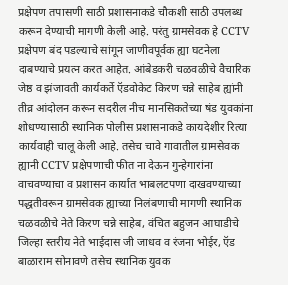प्रक्षेपण तपासणी साठी प्रशासनाकडे चौकशी साठी उपलब्ध करून देण्याची मागणी केली आहे. परंतु ग्रामसेवक हे CCTV प्रक्षेपण बंद पडल्याचे सांगून जाणीवपूर्वक ह्या घटनेला दाबण्याचे प्रयत्न करत आहेत. आंबेडकरी चळवळीचे वैचारिक जेष्ठ व झंजावती कार्यकर्ते ऍडवोकेट किरण चन्ने साहेब ह्यांनी तीव्र आंदोलन करून सदरील नीच मानसिकतेच्या षंड युवकांना शोधण्यासाठी स्थानिक पोलीस प्रशासनाकडे कायदेशीर रित्या कार्यवाही चालू केली आहे. तसेच चावे गावातील ग्रामसेवक ह्यानी CCTV प्रक्षेपणाची फीत ना देऊन गुन्हेगारांना वाचवण्याचा व प्रशासन कार्यात भाबलटपणा दाखवण्याच्या पद्धतीवरून ग्रामसेवक ह्याच्या निलंबणाची मागणी स्थानिक चळवळीचे नेते किरण चन्ने साहेब, वंचित बहुजन आघाडीचे जिल्हा स्तरीय नेते भाईदास जी जाधव व रंजना भोईर, ऍड बाळाराम सोनावणे तसेच स्थानिक युवक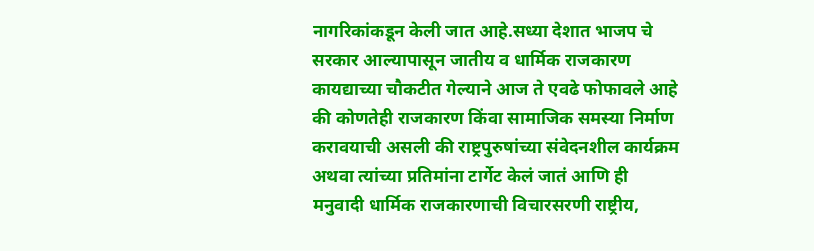नागरिकांकडून केली जात आहे.सध्या देशात भाजप चे सरकार आल्यापासून जातीय व धार्मिक राजकारण कायद्याच्या चौकटीत गेल्याने आज ते एवढे फोफावले आहे की कोणतेही राजकारण किंवा सामाजिक समस्या निर्माण करावयाची असली की राष्ट्रपुरुषांच्या संवेदनशील कार्यक्रम अथवा त्यांच्या प्रतिमांना टार्गेट केलं जातं आणि ही मनुवादी धार्मिक राजकारणाची विचारसरणी राष्ट्रीय,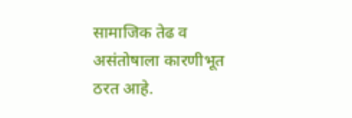सामाजिक तेढ व असंतोषाला कारणीभूत ठरत आहे.